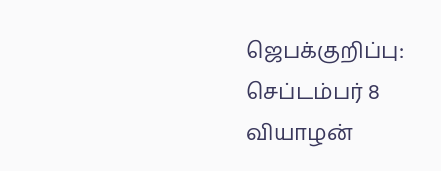ஜெபக்குறிப்பு: செப்டம்பர் 8 வியாழன்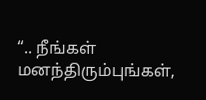“.. நீங்கள் மனந்திரும்புங்கள்,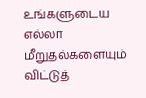உங்களுடைய எல்லா மீறுதல்களையும் விட்டுத்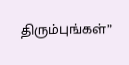திரும்புங்கள்”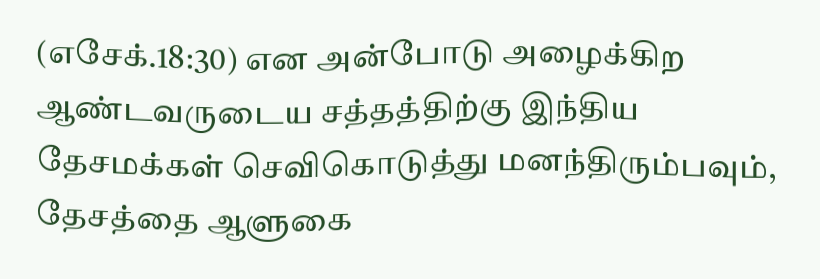(எசேக்.18:30) என அன்போடு அழைக்கிற ஆண்டவருடைய சத்தத்திற்கு இந்திய தேசமக்கள் செவிகொடுத்து மனந்திரும்பவும், தேசத்தை ஆளுகை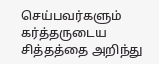செய்பவர்களும் கர்த்தருடைய சித்தத்தை அறிந்து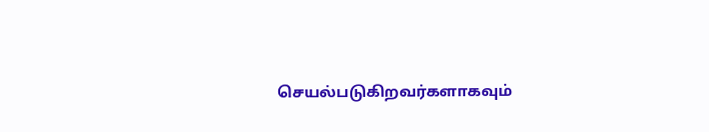செயல்படுகிறவர்களாகவும்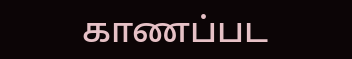காணப்பட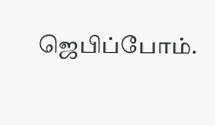ஜெபிப்போம்.